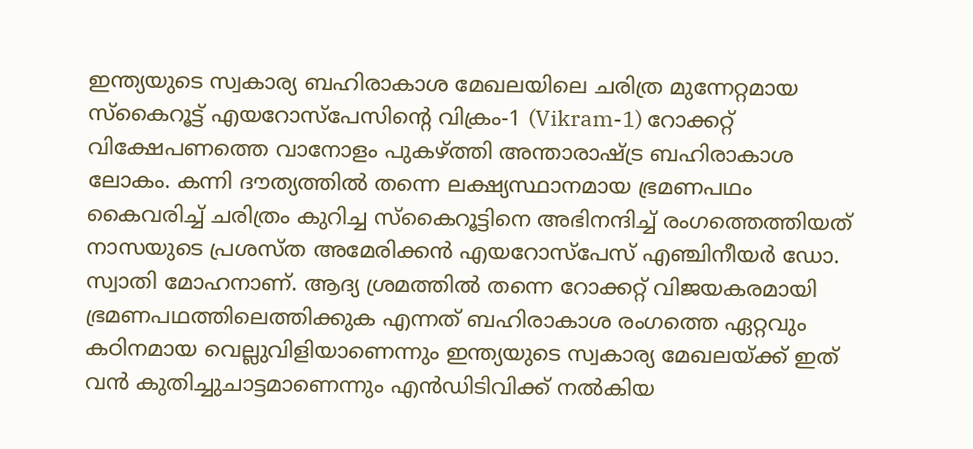ഇന്ത്യയുടെ സ്വകാര്യ ബഹിരാകാശ മേഖലയിലെ ചരിത്ര മുന്നേറ്റമായ സ്കൈറൂട്ട് എയറോസ്പേസിന്റെ വിക്രം-1 (Vikram-1) റോക്കറ്റ് വിക്ഷേപണത്തെ വാനോളം പുകഴ്ത്തി അന്താരാഷ്ട്ര ബഹിരാകാശ ലോകം. കന്നി ദൗത്യത്തിൽ തന്നെ ലക്ഷ്യസ്ഥാനമായ ഭ്രമണപഥം കൈവരിച്ച് ചരിത്രം കുറിച്ച സ്കൈറൂട്ടിനെ അഭിനന്ദിച്ച് രംഗത്തെത്തിയത് നാസയുടെ പ്രശസ്ത അമേരിക്കൻ എയറോസ്പേസ് എഞ്ചിനീയർ ഡോ. സ്വാതി മോഹനാണ്. ആദ്യ ശ്രമത്തിൽ തന്നെ റോക്കറ്റ് വിജയകരമായി ഭ്രമണപഥത്തിലെത്തിക്കുക എന്നത് ബഹിരാകാശ രംഗത്തെ ഏറ്റവും കഠിനമായ വെല്ലുവിളിയാണെന്നും ഇന്ത്യയുടെ സ്വകാര്യ മേഖലയ്ക്ക് ഇത് വൻ കുതിച്ചുചാട്ടമാണെന്നും എൻഡിടിവിക്ക് നൽകിയ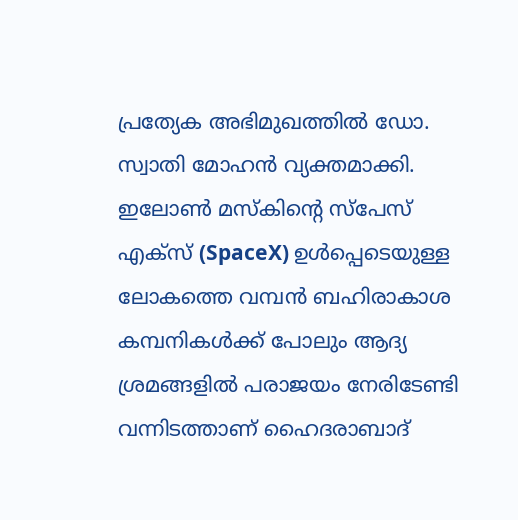പ്രത്യേക അഭിമുഖത്തിൽ ഡോ. സ്വാതി മോഹൻ വ്യക്തമാക്കി.
ഇലോൺ മസ്കിന്റെ സ്പേസ് എക്സ് (SpaceX) ഉൾപ്പെടെയുള്ള ലോകത്തെ വമ്പൻ ബഹിരാകാശ കമ്പനികൾക്ക് പോലും ആദ്യ ശ്രമങ്ങളിൽ പരാജയം നേരിടേണ്ടി വന്നിടത്താണ് ഹൈദരാബാദ്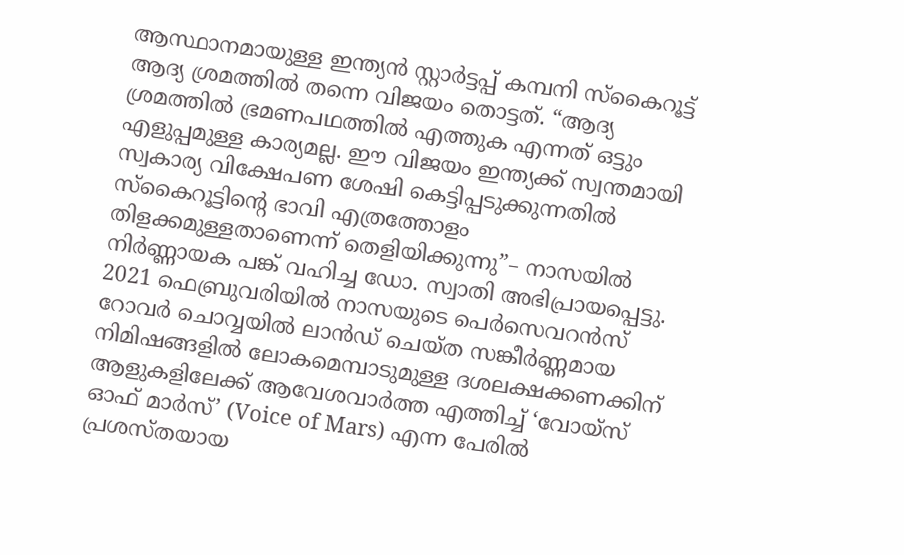ആസ്ഥാനമായുള്ള ഇന്ത്യൻ സ്റ്റാർട്ടപ്പ് കമ്പനി സ്കൈറൂട്ട് ആദ്യ ശ്രമത്തിൽ തന്നെ വിജയം തൊട്ടത്. “ആദ്യ ശ്രമത്തിൽ ഭ്രമണപഥത്തിൽ എത്തുക എന്നത് ഒട്ടും എളുപ്പമുള്ള കാര്യമല്ല. ഈ വിജയം ഇന്ത്യക്ക് സ്വന്തമായി സ്വകാര്യ വിക്ഷേപണ ശേഷി കെട്ടിപ്പടുക്കുന്നതിൽ സ്കൈറൂട്ടിന്റെ ഭാവി എത്രത്തോളം തിളക്കമുള്ളതാണെന്ന് തെളിയിക്കുന്നു”– നാസയിൽ നിർണ്ണായക പങ്ക് വഹിച്ച ഡോ. സ്വാതി അഭിപ്രായപ്പെട്ടു.
2021 ഫെബ്രുവരിയിൽ നാസയുടെ പെർസെവറൻസ് റോവർ ചൊവ്വയിൽ ലാൻഡ് ചെയ്ത സങ്കീർണ്ണമായ നിമിഷങ്ങളിൽ ലോകമെമ്പാടുമുള്ള ദശലക്ഷക്കണക്കിന് ആളുകളിലേക്ക് ആവേശവാർത്ത എത്തിച്ച് ‘വോയ്സ് ഓഫ് മാർസ്’ (Voice of Mars) എന്ന പേരിൽ പ്രശസ്തയായ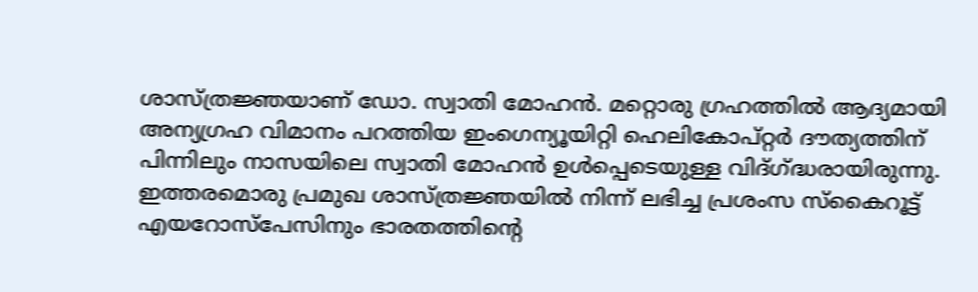ശാസ്ത്രജ്ഞയാണ് ഡോ. സ്വാതി മോഹൻ. മറ്റൊരു ഗ്രഹത്തിൽ ആദ്യമായി അന്യഗ്രഹ വിമാനം പറത്തിയ ഇംഗെന്യൂയിറ്റി ഹെലികോപ്റ്റർ ദൗത്യത്തിന് പിന്നിലും നാസയിലെ സ്വാതി മോഹൻ ഉൾപ്പെടെയുള്ള വിദ്ഗ്ദ്ധരായിരുന്നു. ഇത്തരമൊരു പ്രമുഖ ശാസ്ത്രജ്ഞയിൽ നിന്ന് ലഭിച്ച പ്രശംസ സ്കൈറൂട്ട് എയറോസ്പേസിനും ഭാരതത്തിന്റെ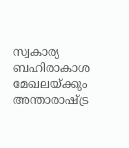സ്വകാര്യ ബഹിരാകാശ മേഖലയ്ക്കും അന്താരാഷ്ട്ര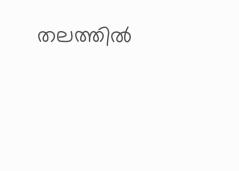തലത്തിൽ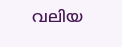വലിയ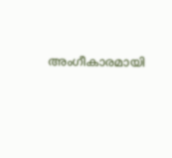അംഗീകാരമായി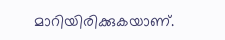മാറിയിരിക്കുകയാണ്.